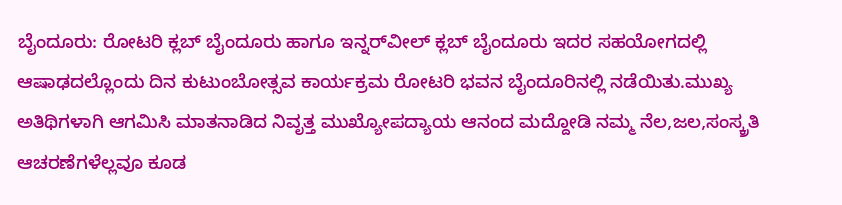ಬೈಂದೂರು: ರೋಟರಿ ಕ್ಲಬ್ ಬೈಂದೂರು ಹಾಗೂ ಇನ್ನರ್‌ವೀಲ್ ಕ್ಲಬ್ ಬೈಂದೂರು ಇದರ ಸಹಯೋಗದಲ್ಲಿ ಆಷಾಢದಲ್ಲೊಂದು ದಿನ ಕುಟುಂಬೋತ್ಸವ ಕಾರ್ಯಕ್ರಮ ರೋಟರಿ ಭವನ ಬೈಂದೂರಿನಲ್ಲಿ ನಡೆಯಿತು.ಮುಖ್ಯ ಅತಿಥಿಗಳಾಗಿ ಆಗಮಿಸಿ ಮಾತನಾಡಿದ ನಿವೃತ್ತ ಮುಖ್ಯೋಪದ್ಯಾಯ ಆನಂದ ಮದ್ದೋಡಿ ನಮ್ಮ ನೆಲ,ಜಲ,ಸಂಸ್ಕ್ರತಿ ಆಚರಣೆಗಳೆಲ್ಲವೂ ಕೂಡ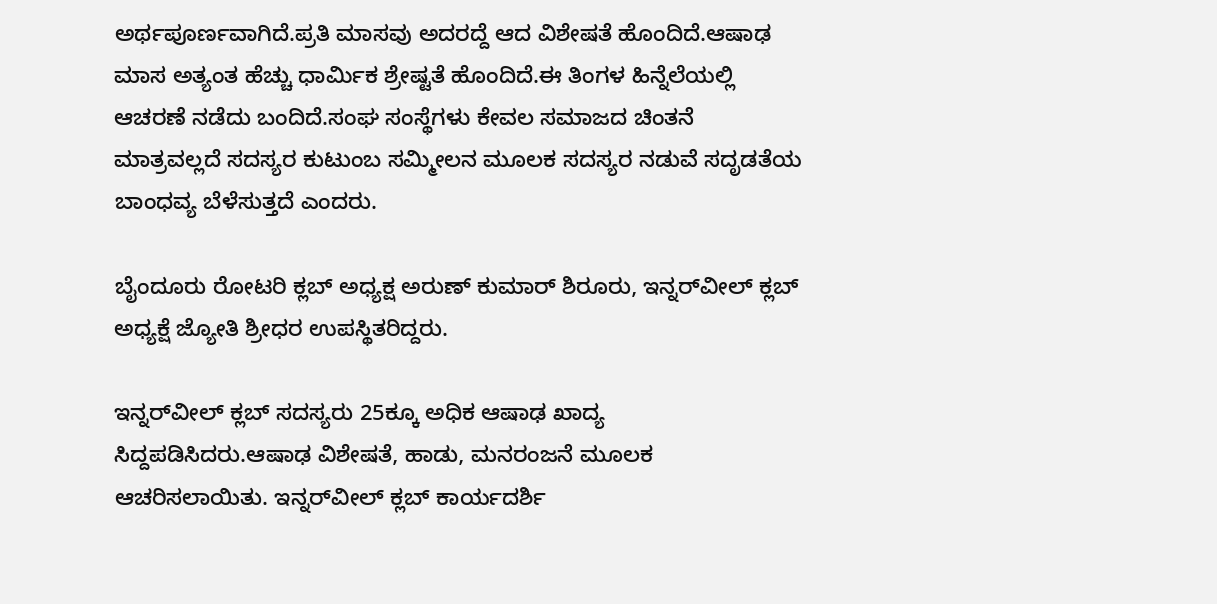ಅರ್ಥಪೂರ್ಣವಾಗಿದೆ.ಪ್ರತಿ ಮಾಸವು ಅದರದ್ದೆ ಆದ ವಿಶೇಷತೆ ಹೊಂದಿದೆ.ಆಷಾಢ ಮಾಸ ಅತ್ಯಂತ ಹೆಚ್ಚು ಧಾರ್ಮಿಕ ಶ್ರೇಷ್ಟತೆ ಹೊಂದಿದೆ.ಈ ತಿಂಗಳ ಹಿನ್ನೆಲೆಯಲ್ಲಿ ಆಚರಣೆ ನಡೆದು ಬಂದಿದೆ.ಸಂಘ ಸಂಸ್ಥೆಗಳು ಕೇವಲ ಸಮಾಜದ ಚಿಂತನೆ ಮಾತ್ರವಲ್ಲದೆ ಸದಸ್ಯರ ಕುಟುಂಬ ಸಮ್ಮೀಲನ ಮೂಲಕ ಸದಸ್ಯರ ನಡುವೆ ಸದೃಡತೆಯ ಬಾಂಧವ್ಯ ಬೆಳೆಸುತ್ತದೆ ಎಂದರು.

ಬೈಂದೂರು ರೋಟರಿ ಕ್ಲಬ್ ಅಧ್ಯಕ್ಷ ಅರುಣ್ ಕುಮಾರ್ ಶಿರೂರು, ಇನ್ನರ್‌ವೀಲ್ ಕ್ಲಬ್ ಅಧ್ಯಕ್ಷೆ ಜ್ಯೋತಿ ಶ್ರೀಧರ ಉಪಸ್ಥಿತರಿದ್ದರು.

ಇನ್ನರ್‌ವೀಲ್ ಕ್ಲಬ್ ಸದಸ್ಯರು 25ಕ್ಕೂ ಅಧಿಕ ಆಷಾಢ ಖಾದ್ಯ ಸಿದ್ದಪಡಿಸಿದರು.ಆಷಾಢ ವಿಶೇಷತೆ, ಹಾಡು, ಮನರಂಜನೆ ಮೂಲಕ ಆಚರಿಸಲಾಯಿತು. ಇನ್ನರ್‌ವೀಲ್ ಕ್ಲಬ್ ಕಾರ್ಯದರ್ಶಿ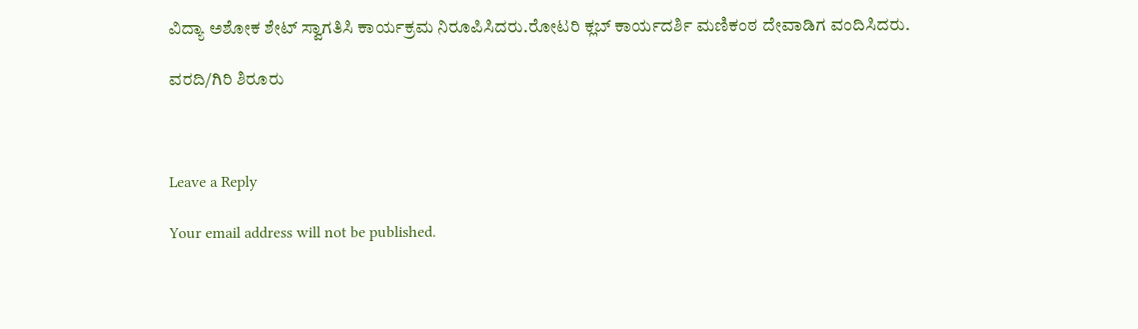ವಿದ್ಯಾ ಅಶೋಕ ಶೇಟ್ ಸ್ವಾಗತಿಸಿ ಕಾರ್ಯಕ್ರಮ ನಿರೂಪಿಸಿದರು.ರೋಟರಿ ಕ್ಲಬ್ ಕಾರ್ಯದರ್ಶಿ ಮಣಿಕಂಠ ದೇವಾಡಿಗ ವಂದಿಸಿದರು.

ವರದಿ/ಗಿರಿ ಶಿರೂರು



Leave a Reply

Your email address will not be published.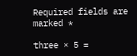Required fields are marked *

three × 5 =